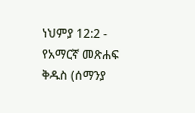ነህምያ 12:2 - የአማርኛ መጽሐፍ ቅዱስ (ሰማንያ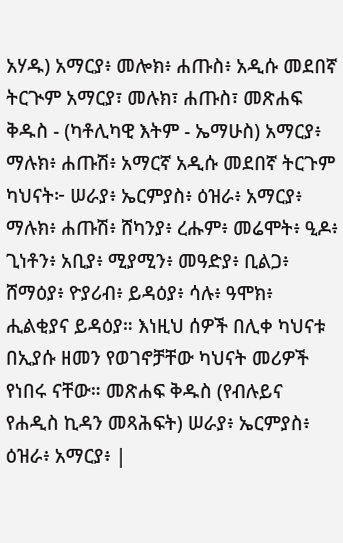አሃዱ) አማርያ፥ መሎክ፥ ሐጡስ፥ አዲሱ መደበኛ ትርጒም አማርያ፣ መሉክ፣ ሐጡስ፣ መጽሐፍ ቅዱስ - (ካቶሊካዊ እትም - ኤማሁስ) አማርያ፥ ማሉክ፥ ሐጡሽ፥ አማርኛ አዲሱ መደበኛ ትርጉም ካህናት፦ ሠራያ፥ ኤርምያስ፥ ዕዝራ፥ አማርያ፥ ማሉክ፥ ሐጡሽ፥ ሸካንያ፥ ረሑም፥ መሬሞት፥ ዒዶ፥ ጊነቶን፥ አቢያ፥ ሚያሚን፥ መዓድያ፥ ቢልጋ፥ ሸማዕያ፥ ዮያሪብ፥ ይዳዕያ፥ ሳሉ፥ ዓሞክ፥ ሒልቂያና ይዳዕያ። እነዚህ ሰዎች በሊቀ ካህናቱ በኢያሱ ዘመን የወገኖቻቸው ካህናት መሪዎች የነበሩ ናቸው። መጽሐፍ ቅዱስ (የብሉይና የሐዲስ ኪዳን መጻሕፍት) ሠራያ፥ ኤርምያስ፥ ዕዝራ፥ አማርያ፥ |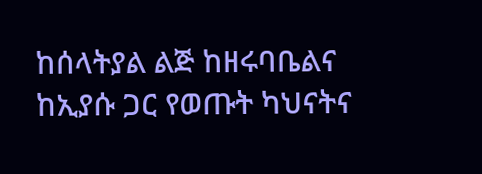ከሰላትያል ልጅ ከዘሩባቤልና ከኢያሱ ጋር የወጡት ካህናትና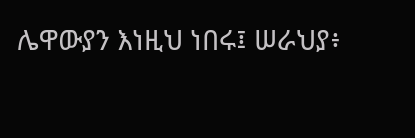ሌዋውያን እነዚህ ነበሩ፤ ሠራህያ፥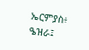ኤርምያስ፥ ዔዝራ፤